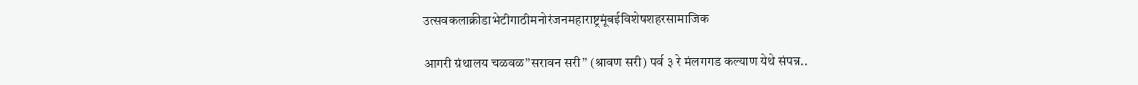उत्सवकलाक्रीडाभेटीगाठीमनोरंजनमहाराष्ट्रमूंबईविशेषशहरसामाजिक

आगरी ग्रंथालय चळवळ”सरावन सरी” (श्रावण सरी) पर्व ३ रे मंलगगड कल्याण येथे संपन्न..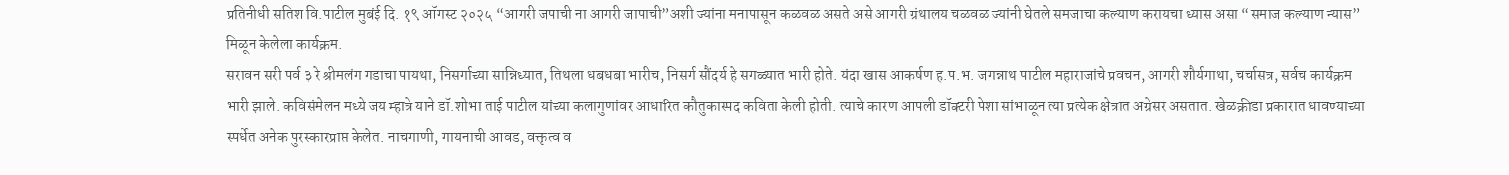प्रतिनीधी सतिश वि.पाटील मुबंई दि. १९ ऑगस्ट २०२५ “आगरी जपाची ना आगरी जापाची”अशी ज्यांना मनापासून कळवळ असते असे आगरी ग्रंथालय चळवळ ज्यांनी घेतले समजाचा कल्याण करायचा ध्यास असा “समाज कल्याण न्यास” मिळून केलेला कार्यक्रम.
सरावन सरी पर्व ३ रे श्रीमलंग गडाचा पायथा, निसर्गाच्या सान्निध्यात, तिथला धबधबा भारीच, निसर्ग सौंदर्य हे सगळ्यात भारी होते. यंदा खास आकर्षण ह.प.भ. जगन्नाथ पाटील महाराजांचे प्रवचन, आगरी शौर्यगाथा, चर्चासत्र, सर्वच कार्यक्रम भारी झाले. कविसंमेलन मध्ये जय म्हात्रे याने डॉ.शोभा ताई पाटील यांच्या कलागुणांवर आधारित कौतुकास्पद कविता केली होती. त्याचे कारण आपली डॉक्टरी पेशा सांभाळून त्या प्रत्येक क्षेत्रात अग्रेसर असतात. खेळक्रीडा प्रकारात धावण्याच्या स्पर्धेत अनेक पुरस्कारप्राप्त केलेत. नाचगाणी, गायनाची आवड, वक्तृत्व व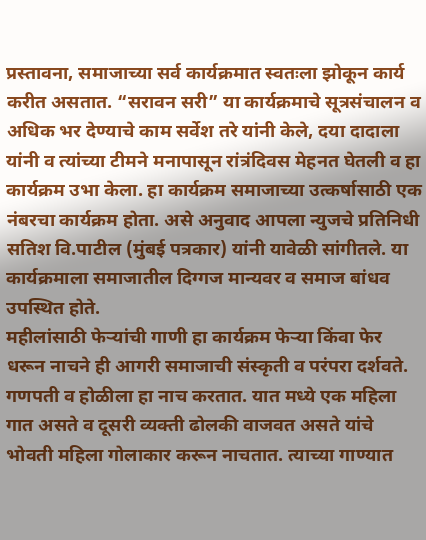प्रस्तावना, समाजाच्या सर्व कार्यक्रमात स्वतःला झोकून कार्य करीत असतात. “सरावन सरी” या कार्यक्रमाचे सूत्रसंचालन व अधिक भर देण्याचे काम सर्वेश तरे यांनी केले, दया दादाला यांनी व त्यांच्या टीमने मनापासून रांत्रंदिवस मेहनत घेतली व हा कार्यक्रम उभा केला. हा कार्यक्रम समाजाच्या उत्कर्षासाठी एक नंबरचा कार्यक्रम होता. असे अनुवाद आपला न्युजचे प्रतिनिधी सतिश वि.पाटील (मुंबई पत्रकार) यांनी यावेळी सांगीतले. या कार्यक्रमाला समाजातील दिग्गज मान्यवर व समाज बांधव उपस्थित होते.
महीलांसाठी फेऱ्यांची गाणी हा कार्यक्रम फेऱ्या किंवा फेर धरून नाचने ही आगरी समाजाची संस्कृती व परंपरा दर्शवते. गणपती व होळीला हा नाच करतात. यात मध्ये एक महिला गात असते व दूसरी व्यक्ती ढोलकी वाजवत असते यांचे भोवती महिला गोलाकार करून नाचतात. त्याच्या गाण्यात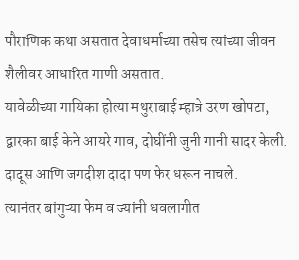पौराणिक कथा असतात देवाधर्माच्या तसेच त्यांच्या जीवन शैलीवर आधारित गाणी असतात.
यावेळीच्या गायिका होत्या मथुराबाई म्हात्रे उरण खोपटा, द्वारका बाई केने आयरे गाव, दोघींनी जुनी गानी सादर केली. दादूस आणि जगदीश दादा पण फेर धरून नाचले.
त्यानंतर बांगुऱ्या फेम व ज्यांनी धवलागीत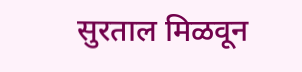सुरताल मिळवून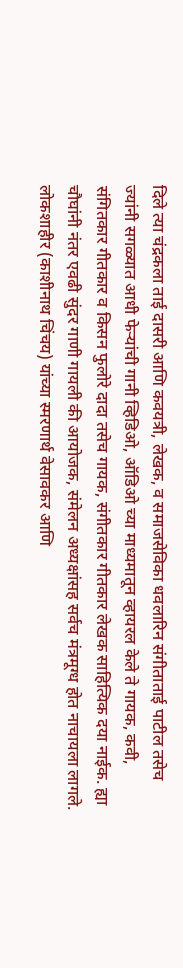दिले त्या चंद्रकला ताई दासरी आणि कवयत्री, लेखक, व समाजसेविका धवलारिन संगीताताई पाटील तसेच ज्यांनी सगळ्यात आधी फेऱ्यांची गानी व्हिडिओ, ऑडिओ च्या माध्यमातून व्हायरल केले ते गायक, कवी, संगितकार गीतकार व किसन फुलोरे दादा तसेच गायक, संगीतकार गीतकार लेखक साहित्यिक दया नाईक. ह्या चौघांनी नंतर एवढी सुंदर गाणी गायली की आयोजक, संमेलन अध्यक्षांसह सर्वच मंत्रमूग्ध होत नाचायला लागले. लोकशाहीर (काशीनाथ चिंचय) यांच्या स्मरणार्थ वेसावकर आणि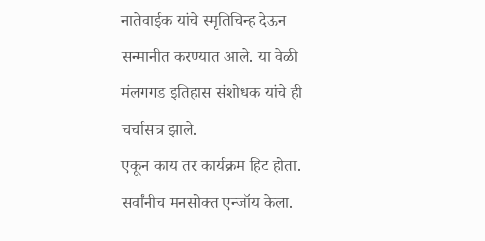नातेवाईक यांचे स्मृतिचिन्ह देऊन सन्मानीत करण्यात आले. या वेळी मंलगगड इतिहास संशोधक यांचे ही चर्चासत्र झाले.
एकून काय तर कार्यक्रम हिट होता. सर्वांनीच मनसोक्त एन्जॉय केला.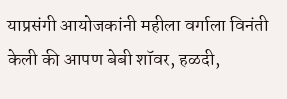याप्रसंगी आयोजकांनी महीला वर्गाला विनंती केली की आपण बेबी शॉवर, हळदी,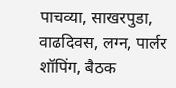पाचव्या, साखरपुडा, वाढदिवस, लग्न, पार्लर शॉपिंग, बैठक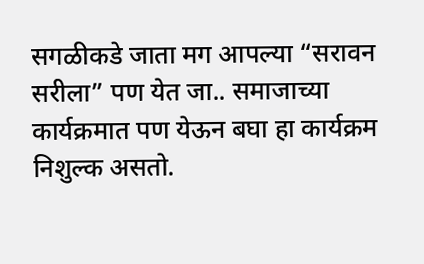सगळीकडे जाता मग आपल्या “सरावन सरीला” पण येत जा.. समाजाच्या कार्यक्रमात पण येऊन बघा हा कार्यक्रम निशुल्क असतो.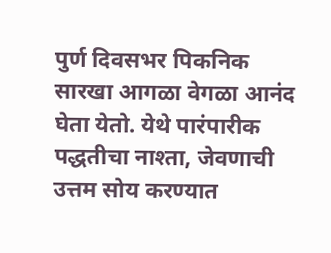पुर्ण दिवसभर पिकनिक सारखा आगळा वेगळा आनंद घेता येतो. येथे पारंपारीक पद्धतीचा नाश्ता, जेवणाची उत्तम सोय करण्यात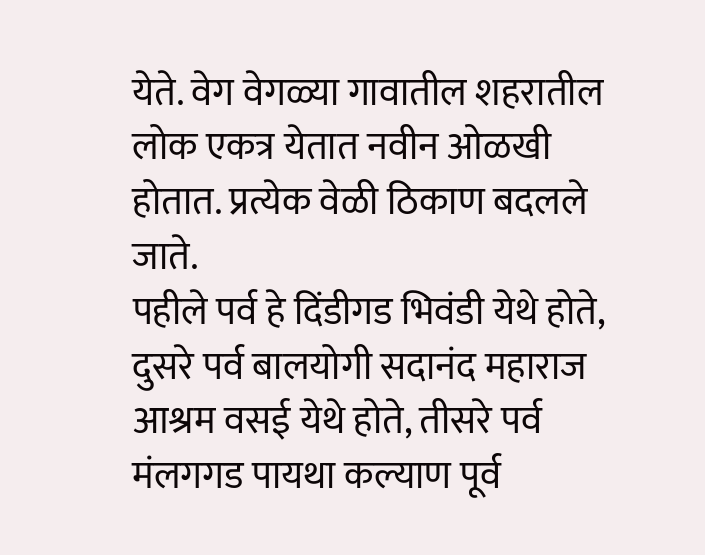येते. वेग वेगळ्या गावातील शहरातील लोक एकत्र येतात नवीन ओळखी होतात. प्रत्येक वेळी ठिकाण बदलले जाते.
पहीले पर्व हे दिंडीगड भिवंडी येथे होते, दुसरे पर्व बालयोगी सदानंद महाराज आश्रम वसई येथे होते, तीसरे पर्व मंलगगड पायथा कल्याण पूर्व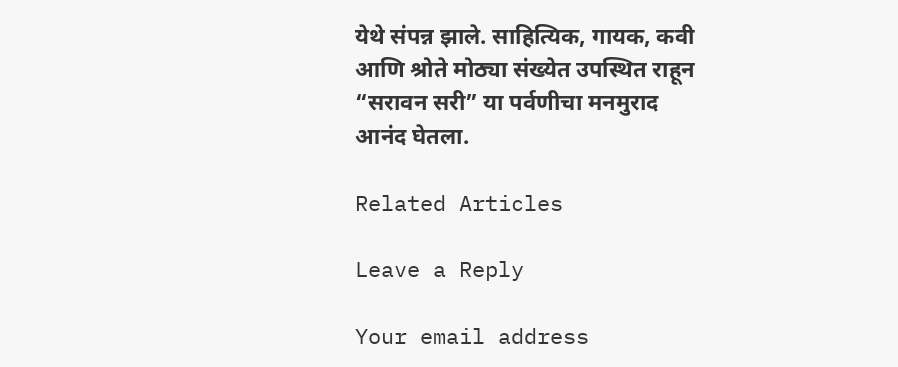येथे संपन्न झाले. साहित्यिक, गायक, कवी आणि श्रोते मोठ्या संख्येत उपस्थित राहून “सरावन सरी” या पर्वणीचा मनमुराद आनंद घेतला.

Related Articles

Leave a Reply

Your email address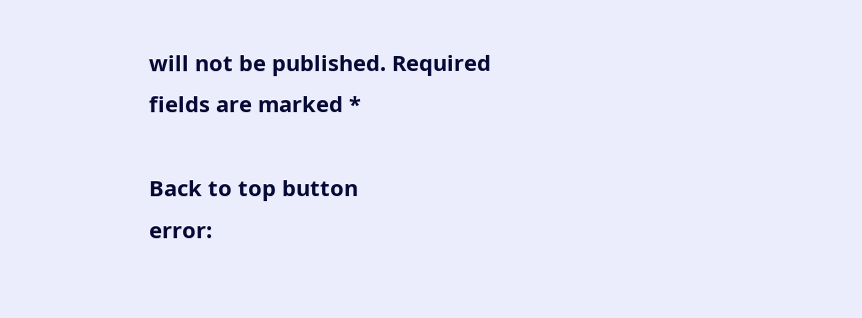will not be published. Required fields are marked *

Back to top button
error: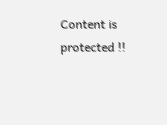Content is protected !!